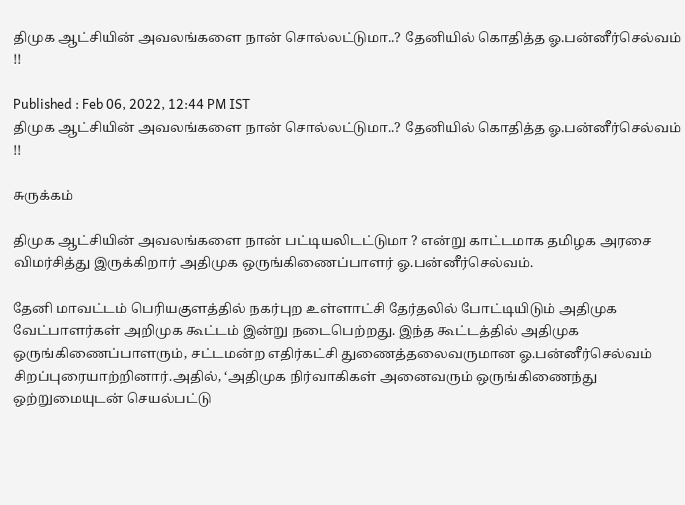திமுக ஆட்சியின் அவலங்களை நான் சொல்லட்டுமா..? தேனியில் கொதித்த ஓ.பன்னீர்செல்வம் !!

Published : Feb 06, 2022, 12:44 PM IST
திமுக ஆட்சியின் அவலங்களை நான் சொல்லட்டுமா..? தேனியில் கொதித்த ஓ.பன்னீர்செல்வம் !!

சுருக்கம்

திமுக ஆட்சியின் அவலங்களை நான் பட்டியலிடட்டுமா ? என்று காட்டமாக தமிழக அரசை விமர்சித்து இருக்கிறார் அதிமுக ஒருங்கிணைப்பாளர் ஓ.பன்னீர்செல்வம்.

தேனி மாவட்டம் பெரியகுளத்தில் நகர்புற உள்ளாட்சி தேர்தலில் போட்டியிடும் அதிமுக வேட்பாளர்கள் அறிமுக கூட்டம் இன்று நடைபெற்றது. இந்த கூட்டத்தில் அதிமுக ஒருங்கிணைப்பாளரும், சட்டமன்ற எதிர்கட்சி துணைத்தலைவருமான ஓ.பன்னீர்செல்வம் சிறப்புரையாற்றினார்.அதில், ‘அதிமுக நிர்வாகிகள் அனைவரும் ஒருங்கிணைந்து ஒற்றுமையுடன் செயல்பட்டு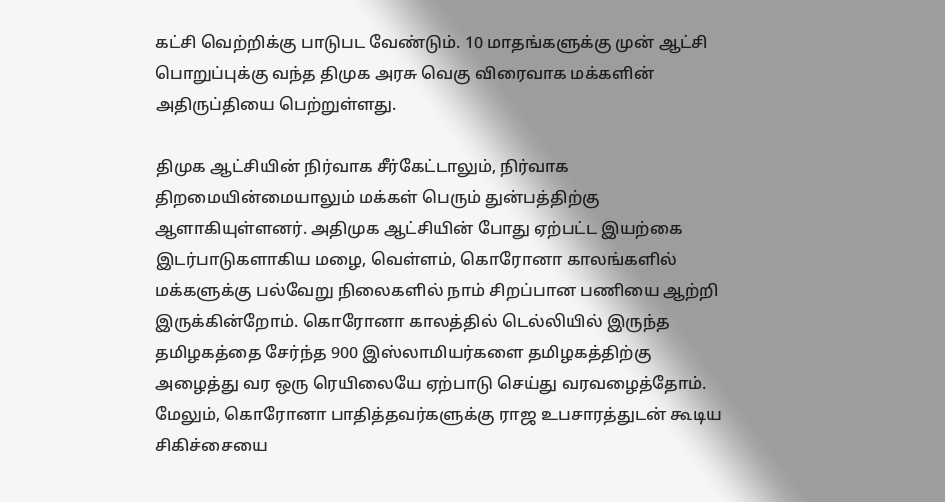கட்சி வெற்றிக்கு பாடுபட வேண்டும். 10 மாதங்களுக்கு முன் ஆட்சி பொறுப்புக்கு வந்த திமுக அரசு வெகு விரைவாக மக்களின் அதிருப்தியை பெற்றுள்ளது.

திமுக ஆட்சியின் நிர்வாக சீர்கேட்டாலும், நிர்வாக திறமையின்மையாலும் மக்கள் பெரும் துன்பத்திற்கு ஆளாகியுள்ளனர். அதிமுக ஆட்சியின் போது ஏற்பட்ட இயற்கை இடர்பாடுகளாகிய மழை, வெள்ளம், கொரோனா காலங்களில் மக்களுக்கு பல்வேறு நிலைகளில் நாம் சிறப்பான பணியை ஆற்றி இருக்கின்றோம். கொரோனா காலத்தில் டெல்லியில் இருந்த தமிழகத்தை சேர்ந்த 900 இஸ்லாமியர்களை தமிழகத்திற்கு அழைத்து வர ஒரு ரெயிலையே ஏற்பாடு செய்து வரவழைத்தோம். மேலும், கொரோனா பாதித்தவர்களுக்கு ராஜ உபசாரத்துடன் கூடிய சிகிச்சையை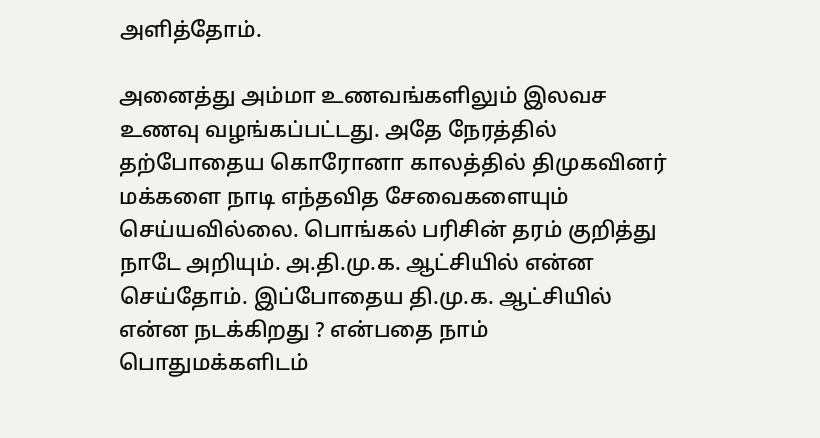அளித்தோம்.

அனைத்து அம்மா உணவங்களிலும் இலவச உணவு வழங்கப்பட்டது. அதே நேரத்தில் தற்போதைய கொரோனா காலத்தில் திமுகவினர் மக்களை நாடி எந்தவித சேவைகளையும் செய்யவில்லை. பொங்கல் பரிசின் தரம் குறித்து நாடே அறியும். அ.தி.மு.க. ஆட்சியில் என்ன செய்தோம். இப்போதைய தி.மு.க. ஆட்சியில் என்ன நடக்கிறது ? என்பதை நாம் பொதுமக்களிடம்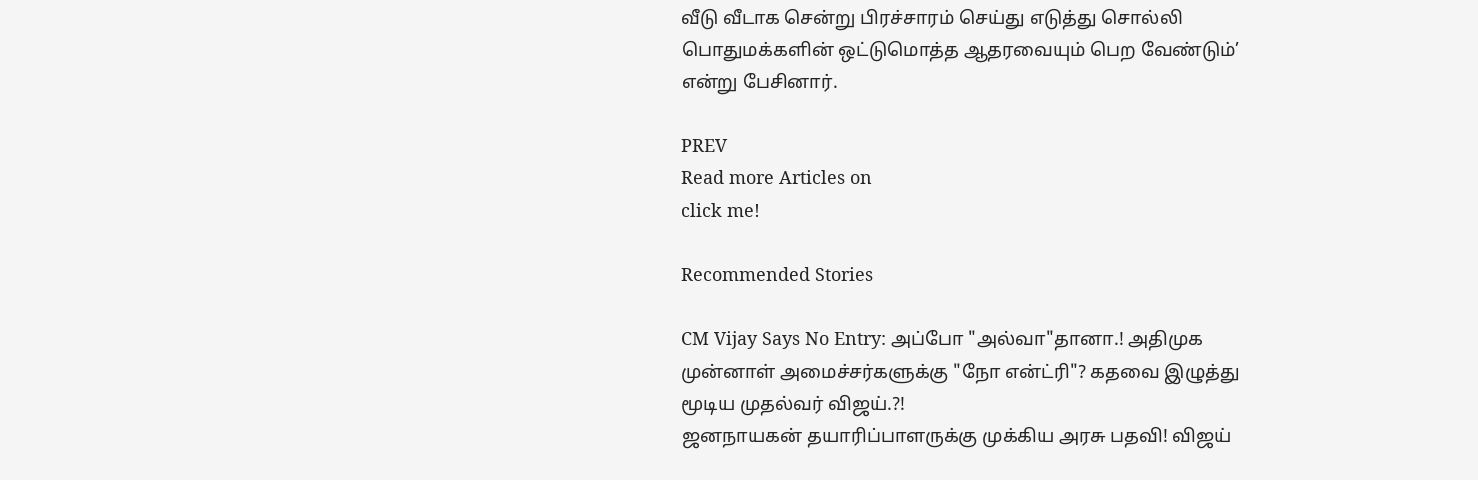வீடு வீடாக சென்று பிரச்சாரம் செய்து எடுத்து சொல்லி பொதுமக்களின் ஒட்டுமொத்த ஆதரவையும் பெற வேண்டும்’ என்று பேசினார்.

PREV
Read more Articles on
click me!

Recommended Stories

CM Vijay Says No Entry: அப்போ "அல்வா"தானா.! அதிமுக முன்னாள் அமைச்சர்களுக்கு "நோ என்ட்ரி"? கதவை இழுத்து மூடிய முதல்வர் விஜய்.?!
ஜனநாயகன் தயாரிப்பாளருக்கு முக்கிய அரசு பதவி! விஜய்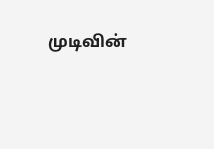முடிவின்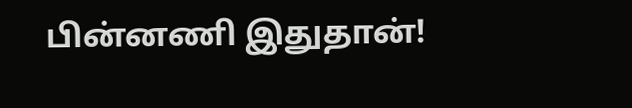பின்னணி இதுதான்!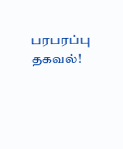பரபரப்பு தகவல்!